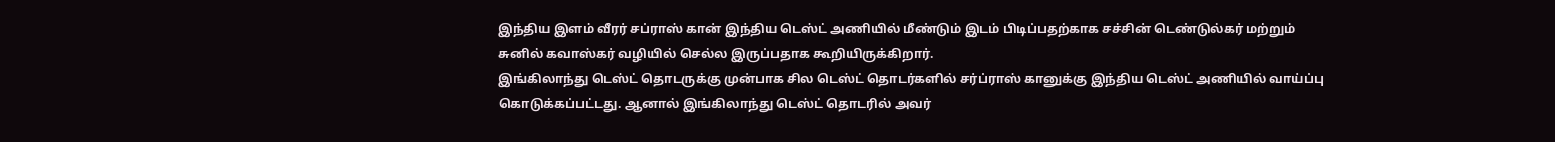இந்திய இளம் வீரர் சப்ராஸ் கான் இந்திய டெஸ்ட் அணியில் மீண்டும் இடம் பிடிப்பதற்காக சச்சின் டெண்டுல்கர் மற்றும் சுனில் கவாஸ்கர் வழியில் செல்ல இருப்பதாக கூறியிருக்கிறார்.
இங்கிலாந்து டெஸ்ட் தொடருக்கு முன்பாக சில டெஸ்ட் தொடர்களில் சர்ப்ராஸ் கானுக்கு இந்திய டெஸ்ட் அணியில் வாய்ப்பு கொடுக்கப்பட்டது. ஆனால் இங்கிலாந்து டெஸ்ட் தொடரில் அவர்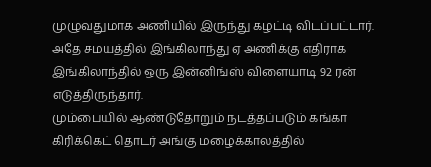முழுவதுமாக அணியில் இருந்து கழட்டி விடப்பட்டார். அதே சமயத்தில் இங்கிலாந்து ஏ அணிக்கு எதிராக இங்கிலாந்தில் ஒரு இன்னிங்ஸ் விளையாடி 92 ரன் எடுத்திருந்தார்.
மும்பையில் ஆண்டுதோறும் நடத்தப்படும் கங்கா கிரிக்கெட் தொடர் அங்கு மழைக்காலத்தில்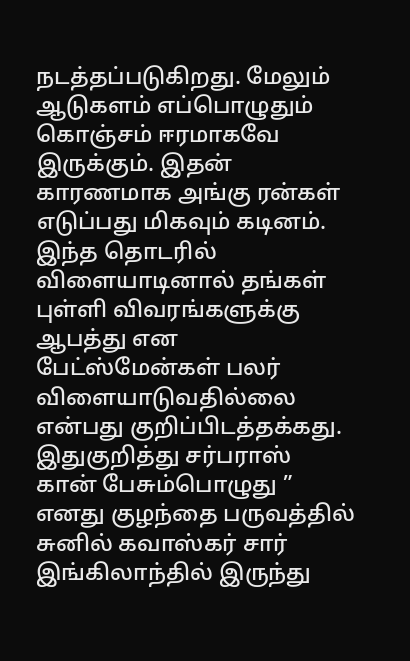நடத்தப்படுகிறது. மேலும் ஆடுகளம் எப்பொழுதும் கொஞ்சம் ஈரமாகவே இருக்கும். இதன் காரணமாக அங்கு ரன்கள் எடுப்பது மிகவும் கடினம். இந்த தொடரில் விளையாடினால் தங்கள் புள்ளி விவரங்களுக்கு ஆபத்து என பேட்ஸ்மேன்கள் பலர் விளையாடுவதில்லை என்பது குறிப்பிடத்தக்கது.
இதுகுறித்து சர்பராஸ் கான் பேசும்பொழுது ” எனது குழந்தை பருவத்தில் சுனில் கவாஸ்கர் சார் இங்கிலாந்தில் இருந்து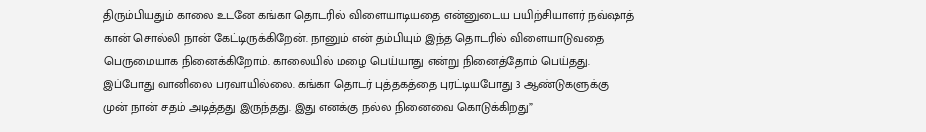திரும்பியதும் காலை உடனே கங்கா தொடரில் விளையாடியதை என்னுடைய பயிற்சியாளர் நவ்ஷாத் கான் சொல்லி நான் கேட்டிருக்கிறேன். நானும் என் தம்பியும் இந்த தொடரில் விளையாடுவதை பெருமையாக நினைக்கிறோம். காலையில் மழை பெய்யாது என்று நினைத்தோம் பெய்தது. இப்போது வானிலை பரவாயில்லை. கங்கா தொடர் புத்தகத்தை புரட்டியபோது 3 ஆண்டுகளுக்கு முன் நான் சதம் அடித்தது இருந்தது. இது எனக்கு நல்ல நினைவை கொடுக்கிறது”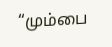“மும்பை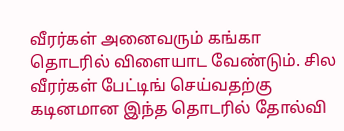வீரர்கள் அனைவரும் கங்கா தொடரில் விளையாட வேண்டும். சில வீரர்கள் பேட்டிங் செய்வதற்கு கடினமான இந்த தொடரில் தோல்வி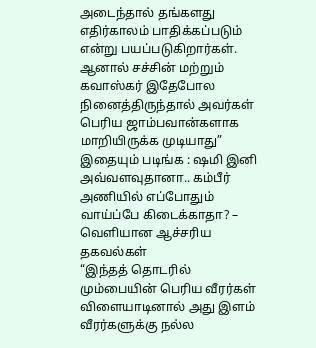அடைந்தால் தங்களது எதிர்காலம் பாதிக்கப்படும் என்று பயப்படுகிறார்கள். ஆனால் சச்சின் மற்றும் கவாஸ்கர் இதேபோல நினைத்திருந்தால் அவர்கள் பெரிய ஜாம்பவான்களாக மாறியிருக்க முடியாது”
இதையும் படிங்க : ஷமி இனி அவ்வளவுதானா.. கம்பீர் அணியில் எப்போதும் வாய்ப்பே கிடைக்காதா? – வெளியான ஆச்சரிய தகவல்கள்
“இந்தத் தொடரில் மும்பையின் பெரிய வீரர்கள் விளையாடினால் அது இளம் வீரர்களுக்கு நல்ல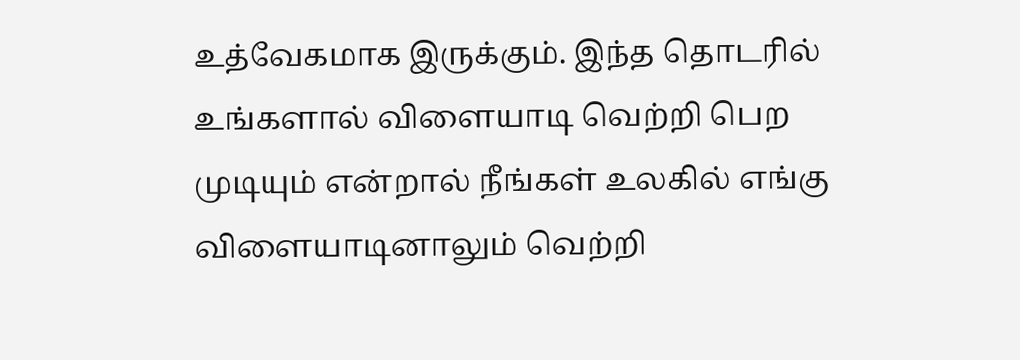உத்வேகமாக இருக்கும். இந்த தொடரில் உங்களால் விளையாடி வெற்றி பெற முடியும் என்றால் நீங்கள் உலகில் எங்கு விளையாடினாலும் வெற்றி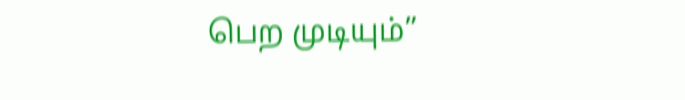பெற முடியும்”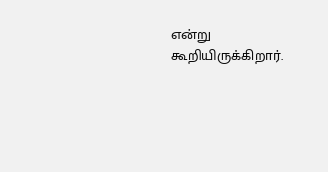என்று கூறியிருக்கிறார்.